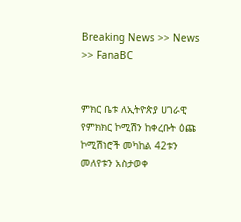Breaking News >> News >> FanaBC


ምክር ቤቱ ለኢትዮጵያ ሀገራዊ የምክክር ኮሚሽን ከቀረቡት ዕጩ ኮሚሽነሮች መካከል 42ቱን መለየቱን አስታወቀ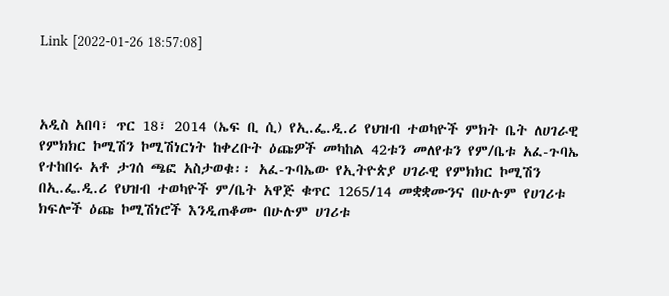Link [2022-01-26 18:57:08]



አዲስ አበባ፣ ጥር 18፣ 2014 (ኤፍ ቢ ሲ) የኢ.ፌ.ዲ.ሪ የህዝብ ተወካዮች ምክት ቤት ለሀገራዊ የምክክር ኮሚሽን ኮሚሽነርነት ከቀረቡት ዕጩዎች መካከል 42ቱን መለየቱን የም/ቤቱ አፈ-ጉባኤ የተከበሩ አቶ ታገሰ ጫፎ አስታወቁ፡፡ አፈ-ጉባኤው የኢትዮጵያ ሀገራዊ የምክክር ኮሚሽን በኢ.ፌ.ዲ.ሪ የህዝብ ተወካዮች ም/ቤት አዋጅ ቁጥር 1265/14 መቋቋሙንና በሁሉም የሀገሪቱ ክፍሎች ዕጩ ኮሚሽነሮች እንዲጠቆሙ በሁሉም ሀገሪቱ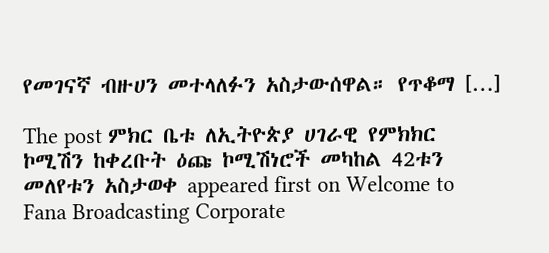የመገናኛ ብዙሀን መተላለፉን አስታውሰዋል። የጥቆማ […]

The post ምክር ቤቱ ለኢትዮጵያ ሀገራዊ የምክክር ኮሚሽን ከቀረቡት ዕጩ ኮሚሽነሮች መካከል 42ቱን መለየቱን አስታወቀ appeared first on Welcome to Fana Broadcasting Corporate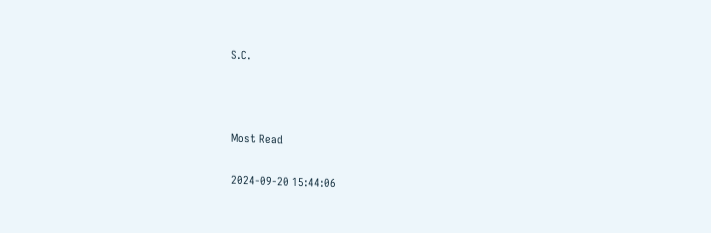S.C.



Most Read

2024-09-20 15:44:06